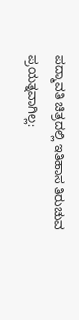ಪದ್ಮಾವತಿ ಚಿತ್ರದಲ್ಲಿ ಇತಿಹಾಸ ತಿರುಚುವ ಪ್ರಯತ್ನವಾಗಿಲ್ಲ: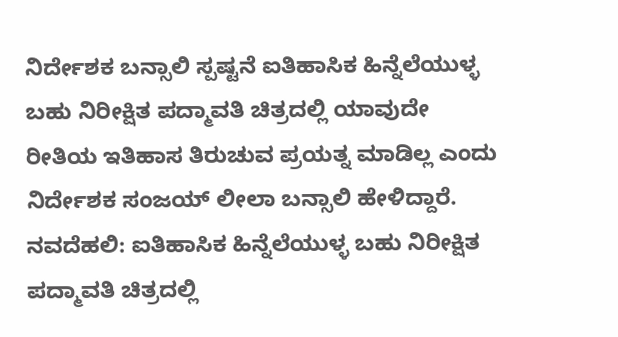ನಿರ್ದೇಶಕ ಬನ್ಸಾಲಿ ಸ್ಪಷ್ಟನೆ ಐತಿಹಾಸಿಕ ಹಿನ್ನೆಲೆಯುಳ್ಳ ಬಹು ನಿರೀಕ್ಷಿತ ಪದ್ಮಾವತಿ ಚಿತ್ರದಲ್ಲಿ ಯಾವುದೇ ರೀತಿಯ ಇತಿಹಾಸ ತಿರುಚುವ ಪ್ರಯತ್ನ ಮಾಡಿಲ್ಲ ಎಂದು ನಿರ್ದೇಶಕ ಸಂಜಯ್ ಲೀಲಾ ಬನ್ಸಾಲಿ ಹೇಳಿದ್ದಾರೆ. ನವದೆಹಲಿ: ಐತಿಹಾಸಿಕ ಹಿನ್ನೆಲೆಯುಳ್ಳ ಬಹು ನಿರೀಕ್ಷಿತ ಪದ್ಮಾವತಿ ಚಿತ್ರದಲ್ಲಿ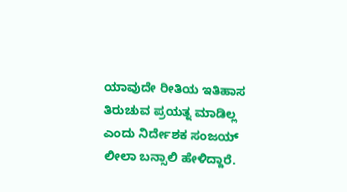ಯಾವುದೇ ರೀತಿಯ ಇತಿಹಾಸ ತಿರುಚುವ ಪ್ರಯತ್ನ ಮಾಡಿಲ್ಲ ಎಂದು ನಿರ್ದೇಶಕ ಸಂಜಯ್ ಲೀಲಾ ಬನ್ಸಾಲಿ ಹೇಳಿದ್ದಾರೆ.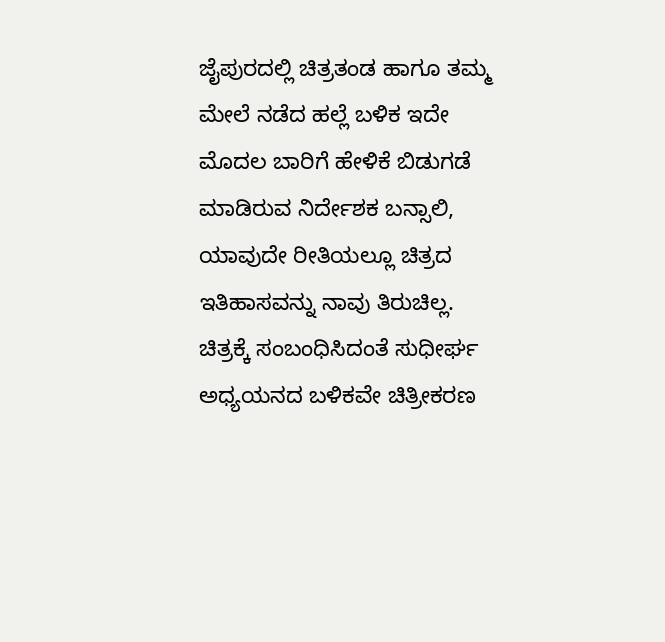ಜೈಪುರದಲ್ಲಿ ಚಿತ್ರತಂಡ ಹಾಗೂ ತಮ್ಮ ಮೇಲೆ ನಡೆದ ಹಲ್ಲೆ ಬಳಿಕ ಇದೇ ಮೊದಲ ಬಾರಿಗೆ ಹೇಳಿಕೆ ಬಿಡುಗಡೆ ಮಾಡಿರುವ ನಿರ್ದೇಶಕ ಬನ್ಸಾಲಿ, ಯಾವುದೇ ರೀತಿಯಲ್ಲೂ ಚಿತ್ರದ ಇತಿಹಾಸವನ್ನು ನಾವು ತಿರುಚಿಲ್ಲ. ಚಿತ್ರಕ್ಕೆ ಸಂಬಂಧಿಸಿದಂತೆ ಸುಧೀರ್ಘ ಅಧ್ಯಯನದ ಬಳಿಕವೇ ಚಿತ್ರೀಕರಣ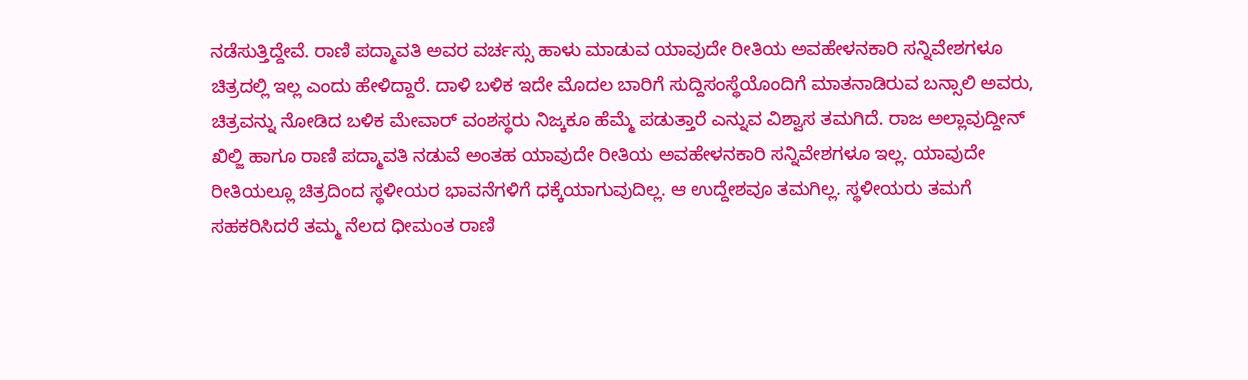ನಡೆಸುತ್ತಿದ್ದೇವೆ. ರಾಣಿ ಪದ್ಮಾವತಿ ಅವರ ವರ್ಚಸ್ಸು ಹಾಳು ಮಾಡುವ ಯಾವುದೇ ರೀತಿಯ ಅವಹೇಳನಕಾರಿ ಸನ್ನಿವೇಶಗಳೂ ಚಿತ್ರದಲ್ಲಿ ಇಲ್ಲ ಎಂದು ಹೇಳಿದ್ದಾರೆ. ದಾಳಿ ಬಳಿಕ ಇದೇ ಮೊದಲ ಬಾರಿಗೆ ಸುದ್ದಿಸಂಸ್ಥೆಯೊಂದಿಗೆ ಮಾತನಾಡಿರುವ ಬನ್ಸಾಲಿ ಅವರು, ಚಿತ್ರವನ್ನು ನೋಡಿದ ಬಳಿಕ ಮೇವಾರ್ ವಂಶಸ್ಥರು ನಿಜ್ಕಕೂ ಹೆಮ್ಮೆ ಪಡುತ್ತಾರೆ ಎನ್ನುವ ವಿಶ್ವಾಸ ತಮಗಿದೆ. ರಾಜ ಅಲ್ಲಾವುದ್ದೀನ್ ಖಿಲ್ಜಿ ಹಾಗೂ ರಾಣಿ ಪದ್ಮಾವತಿ ನಡುವೆ ಅಂತಹ ಯಾವುದೇ ರೀತಿಯ ಅವಹೇಳನಕಾರಿ ಸನ್ನಿವೇಶಗಳೂ ಇಲ್ಲ. ಯಾವುದೇ ರೀತಿಯಲ್ಲೂ ಚಿತ್ರದಿಂದ ಸ್ಥಳೀಯರ ಭಾವನೆಗಳಿಗೆ ಧಕ್ಕೆಯಾಗುವುದಿಲ್ಲ. ಆ ಉದ್ದೇಶವೂ ತಮಗಿಲ್ಲ. ಸ್ಥಳೀಯರು ತಮಗೆ ಸಹಕರಿಸಿದರೆ ತಮ್ಮ ನೆಲದ ಧೀಮಂತ ರಾಣಿ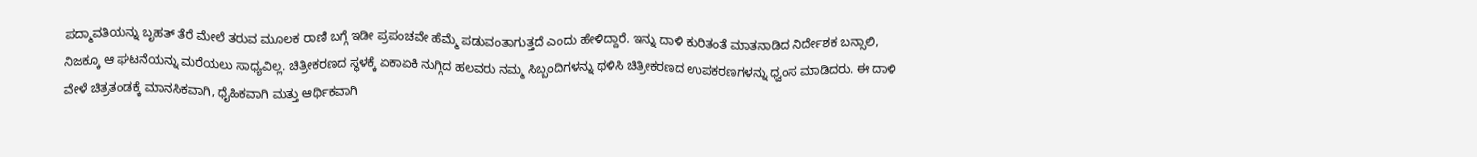ಪದ್ಮಾವತಿಯನ್ನು ಬೃಹತ್ ತೆರೆ ಮೇಲೆ ತರುವ ಮೂಲಕ ರಾಣಿ ಬಗ್ಗೆ ಇಡೀ ಪ್ರಪಂಚವೇ ಹೆಮ್ಮೆ ಪಡುವಂತಾಗುತ್ತದೆ ಎಂದು ಹೇಳಿದ್ದಾರೆ. ಇನ್ನು ದಾಳಿ ಕುರಿತಂತೆ ಮಾತನಾಡಿದ ನಿರ್ದೇಶಕ ಬನ್ಸಾಲಿ, ನಿಜಕ್ಕೂ ಆ ಘಟನೆಯನ್ನು ಮರೆಯಲು ಸಾಧ್ಯವಿಲ್ಲ. ಚಿತ್ರೀಕರಣದ ಸ್ಥಳಕ್ಕೆ ಏಕಾಏಕಿ ನುಗ್ಗಿದ ಹಲವರು ನಮ್ಮ ಸಿಬ್ಬಂದಿಗಳನ್ನು ಥಳಿಸಿ ಚಿತ್ರೀಕರಣದ ಉಪಕರಣಗಳನ್ನು ಧ್ವಂಸ ಮಾಡಿದರು. ಈ ದಾಳಿ ವೇಳೆ ಚಿತ್ರತಂಡಕ್ಕೆ ಮಾನಸಿಕವಾಗಿ, ಧೈಹಿಕವಾಗಿ ಮತ್ತು ಆರ್ಥಿಕವಾಗಿ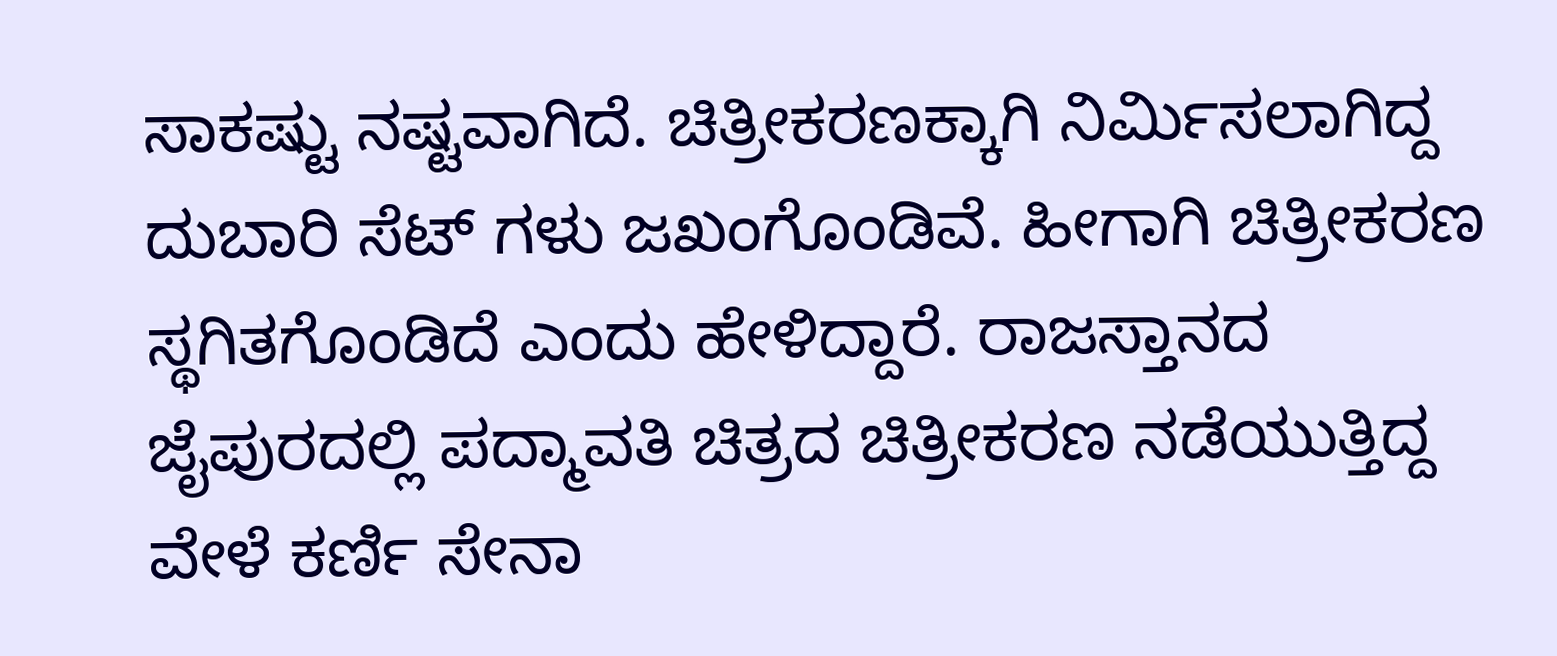ಸಾಕಷ್ಟು ನಷ್ಟವಾಗಿದೆ. ಚಿತ್ರೀಕರಣಕ್ಕಾಗಿ ನಿರ್ಮಿಸಲಾಗಿದ್ದ ದುಬಾರಿ ಸೆಟ್ ಗಳು ಜಖಂಗೊಂಡಿವೆ. ಹೀಗಾಗಿ ಚಿತ್ರೀಕರಣ ಸ್ಥಗಿತಗೊಂಡಿದೆ ಎಂದು ಹೇಳಿದ್ದಾರೆ. ರಾಜಸ್ತಾನದ ಜೈಪುರದಲ್ಲಿ ಪದ್ಮಾವತಿ ಚಿತ್ರದ ಚಿತ್ರೀಕರಣ ನಡೆಯುತ್ತಿದ್ದ ವೇಳೆ ಕರ್ಣಿ ಸೇನಾ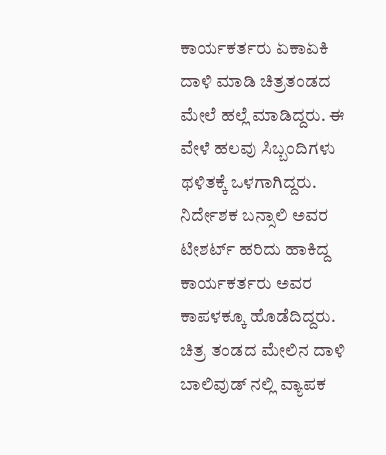ಕಾರ್ಯಕರ್ತರು ಏಕಾಏಕಿ ದಾಳಿ ಮಾಡಿ ಚಿತ್ರತಂಡದ ಮೇಲೆ ಹಲ್ಲೆ ಮಾಡಿದ್ದರು. ಈ ವೇಳೆ ಹಲವು ಸಿಬ್ಬಂದಿಗಳು ಥಳಿತಕ್ಕೆ ಒಳಗಾಗಿದ್ದರು. ನಿರ್ದೇಶಕ ಬನ್ಸಾಲಿ ಅವರ ಟೀಶರ್ಟ್ ಹರಿದು ಹಾಕಿದ್ದ ಕಾರ್ಯಕರ್ತರು ಅವರ ಕಾಪಳಕ್ಕೂ ಹೊಡೆದಿದ್ದರು. ಚಿತ್ರ ತಂಡದ ಮೇಲಿನ ದಾಳಿ ಬಾಲಿವುಡ್ ನಲ್ಲಿ ವ್ಯಾಪಕ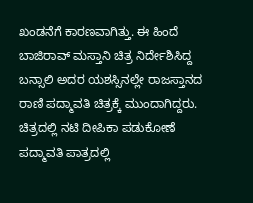ಖಂಡನೆಗೆ ಕಾರಣವಾಗಿತ್ತು. ಈ ಹಿಂದೆ ಬಾಜಿರಾವ್ ಮಸ್ತಾನಿ ಚಿತ್ರ ನಿರ್ದೇಶಿಸಿದ್ದ ಬನ್ಸಾಲಿ ಅದರ ಯಶಸ್ಸಿನಲ್ಲೇ ರಾಜಸ್ತಾನದ ರಾಣಿ ಪದ್ಮಾವತಿ ಚಿತ್ರಕ್ಕೆ ಮುಂದಾಗಿದ್ದರು. ಚಿತ್ರದಲ್ಲಿ ನಟಿ ದೀಪಿಕಾ ಪಡುಕೋಣೆ ಪದ್ಮಾವತಿ ಪಾತ್ರದಲ್ಲಿ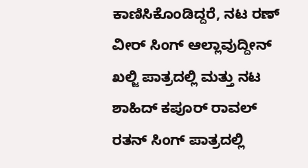ಕಾಣಿಸಿಕೊಂಡಿದ್ದರೆ, ನಟ ರಣ್ ವೀರ್ ಸಿಂಗ್ ಆಲ್ಲಾವುದ್ದೀನ್ ಖಲ್ಜಿ ಪಾತ್ರದಲ್ಲಿ ಮತ್ತು ನಟ ಶಾಹಿದ್ ಕಪೂರ್ ರಾವಲ್ ರತನ್ ಸಿಂಗ್ ಪಾತ್ರದಲ್ಲಿ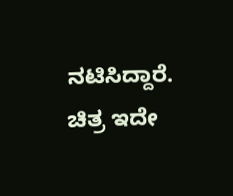ನಟಿಸಿದ್ದಾರೆ. ಚಿತ್ರ ಇದೇ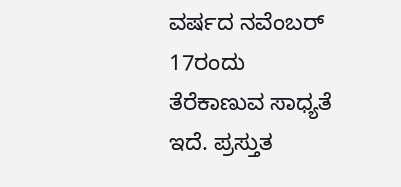ವರ್ಷದ ನವೆಂಬರ್ 17ರಂದು ತೆರೆಕಾಣುವ ಸಾಧ್ಯತೆ ಇದೆ. ಪ್ರಸ್ತುತ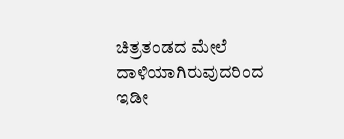ಚಿತ್ರತಂಡದ ಮೇಲೆ ದಾಳಿಯಾಗಿರುವುದರಿಂದ ಇಡೀ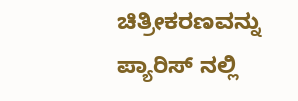ಚಿತ್ರೀಕರಣವನ್ನು ಪ್ಯಾರಿಸ್ ನಲ್ಲಿ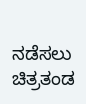ನಡೆಸಲು ಚಿತ್ರತಂಡ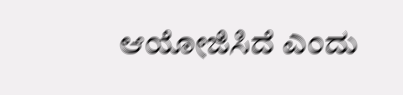ಆಯೋಜಿಸಿದೆ ಎಂದು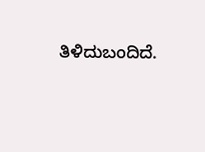ತಿಳಿದುಬಂದಿದೆ.